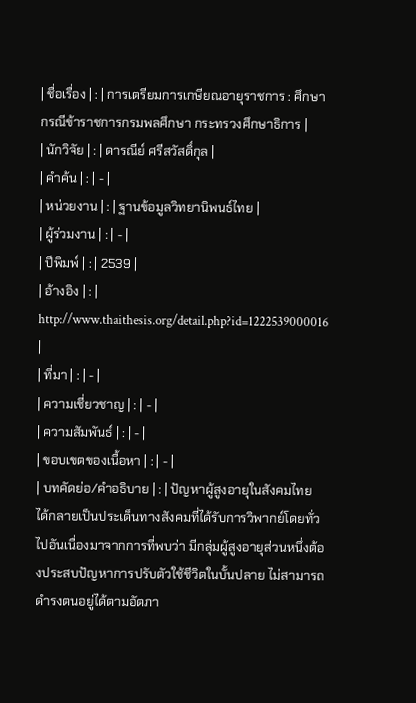| ชื่อเรื่อง | : | การเตรียมการเกษียณอายุราชการ : ศึกษากรณีข้าราชการกรมพลศึกษา กระทรวงศึกษาธิการ |
| นักวิจัย | : | ดารณีย์ ศรีสวัสดิ์กุล |
| คำค้น | : | - |
| หน่วยงาน | : | ฐานข้อมูลวิทยานิพนธ์ไทย |
| ผู้ร่วมงาน | : | - |
| ปีพิมพ์ | : | 2539 |
| อ้างอิง | : | http://www.thaithesis.org/detail.php?id=1222539000016 |
| ที่มา | : | - |
| ความเชี่ยวชาญ | : | - |
| ความสัมพันธ์ | : | - |
| ขอบเขตของเนื้อหา | : | - |
| บทคัดย่อ/คำอธิบาย | : | ปัญหาผู้สูงอายุในสังคมไทย ได้กลายเป็นประเด็นทางสังคมที่ได้รับการวิพากย์โดยทั่วไปอันเนื่องมาจากการที่พบว่า มีกลุ่มผู้สูงอายุส่วนหนึ่งต้องประสบปัญหาการปรับตัวใช้ชีวิตในบั้นปลาย ไม่สามารถดำรงตนอยู่ได้ตามอัตภา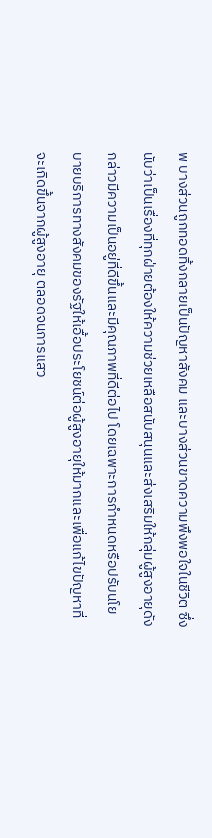พ บางส่วนถูกทอดทิ้งกลายเป็นปัญหาสังคม และบางส่วนขาดความพึงพอใจในชีวิต ซึ่งนับว่าเป็นเรื่องที่ทุกฝ่ายต้องให้ความช่วยเหลือสนับสนุนและส่งเสริมให้กลุ่มผู้สูงอายุดังกล่าวมีความเป็นอยู่ที่ดีขึ้นและมีคุณภาพที่ดีต่อไป โดยเฉพาะการกำหนดหรือปรับนโยบายบริการทางสังคมของรัฐให้เอื้อประโยชน์ต่อผู้สูงอายุให้มากและเพื่อแก้ไขปัญหาที่จะเกิดขึ้นจากผู้สูงอายุ ตลอดจนการแสว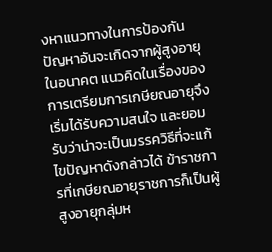งหาแนวทางในการป้องกันปัญหาอันจะเกิดจากผู้สูงอายุในอนาคต แนวคิดในเรื่องของการเตรียมการเกษียณอายุจึงเริ่มได้รับความสนใจ และยอมรับว่าน่าจะเป็นมรรควิธีที่จะแก้ไขปัญหาดังกล่าวได้ ข้าราชการที่เกษียณอายุราชการก็เป็นผู้สูงอายุกลุ่มห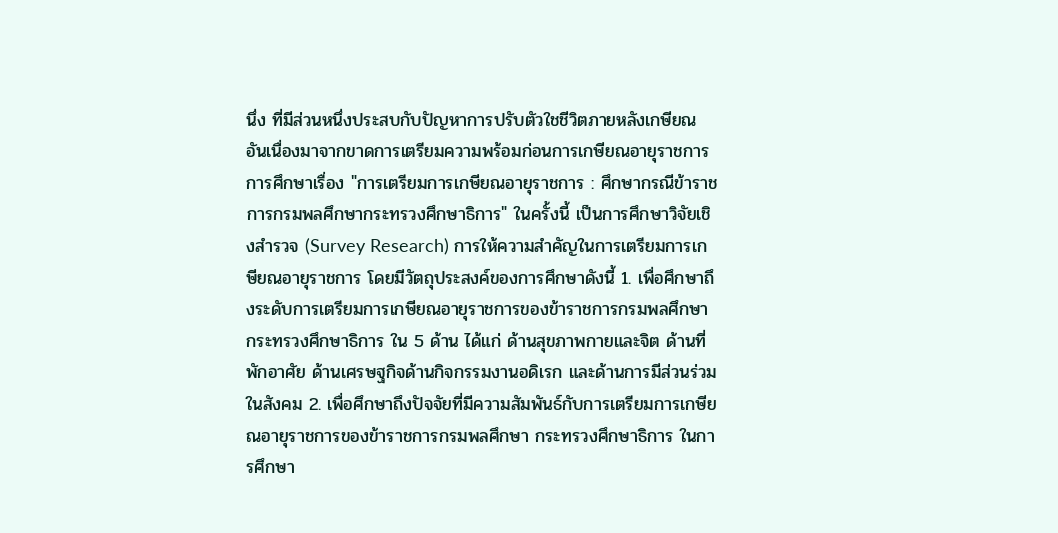นึ่ง ที่มีส่วนหนึ่งประสบกับปัญหาการปรับตัวใชชีวิตภายหลังเกษียณ อันเนื่องมาจากขาดการเตรียมความพร้อมก่อนการเกษียณอายุราชการ การศึกษาเรื่อง "การเตรียมการเกษียณอายุราชการ : ศึกษากรณีข้าราชการกรมพลศึกษากระทรวงศึกษาธิการ" ในครั้งนี้ เป็นการศึกษาวิจัยเชิงสำรวจ (Survey Research) การให้ความสำคัญในการเตรียมการเกษียณอายุราชการ โดยมีวัตถุประสงค์ของการศึกษาดังนี้ 1. เพื่อศึกษาถึงระดับการเตรียมการเกษียณอายุราชการของข้าราชการกรมพลศึกษากระทรวงศึกษาธิการ ใน 5 ด้าน ได้แก่ ด้านสุขภาพกายและจิต ด้านที่พักอาศัย ด้านเศรษฐกิจด้านกิจกรรมงานอดิเรก และด้านการมีส่วนร่วมในสังคม 2. เพื่อศึกษาถึงปัจจัยที่มีความสัมพันธ์กับการเตรียมการเกษียณอายุราชการของข้าราชการกรมพลศึกษา กระทรวงศึกษาธิการ ในการศึกษา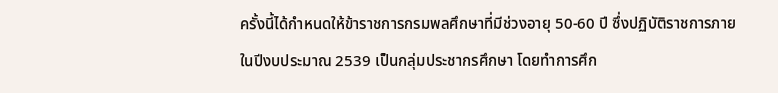ครั้งนี้ได้กำหนดให้ข้าราชการกรมพลศึกษาที่มีช่วงอายุ 50-60 ปี ซึ่งปฏิบัติราชการภายในปีงบประมาณ 2539 เป็นกลุ่มประชากรศึกษา โดยทำการศึก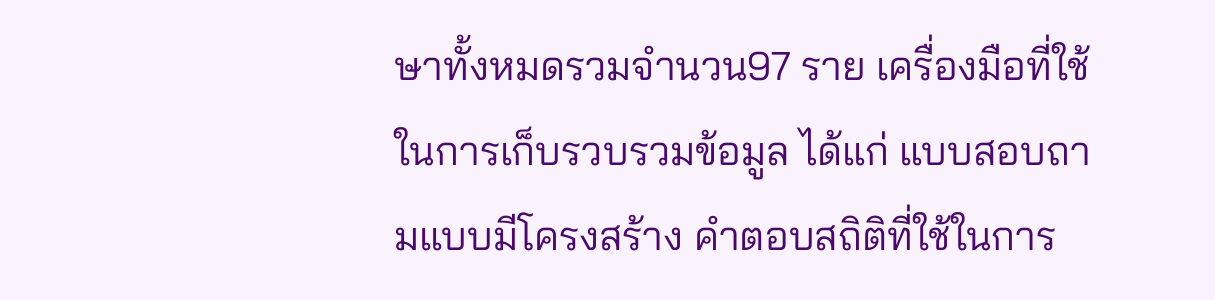ษาทั้งหมดรวมจำนวน97 ราย เครื่องมือที่ใช้ในการเก็บรวบรวมข้อมูล ได้แก่ แบบสอบถามแบบมีโครงสร้าง คำตอบสถิติที่ใช้ในการ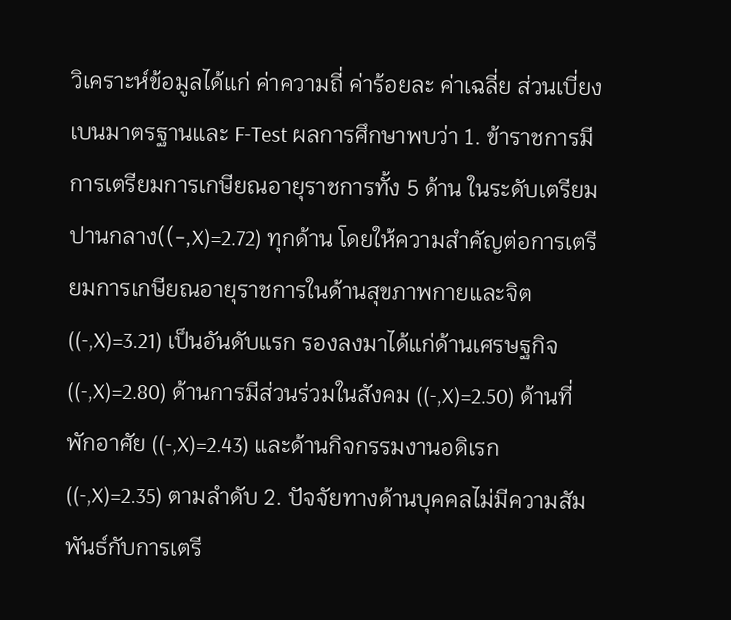วิเคราะห์ข้อมูลได้แก่ ค่าความถี่ ค่าร้อยละ ค่าเฉลี่ย ส่วนเบี่ยงเบนมาตรฐานและ F-Test ผลการศึกษาพบว่า 1. ข้าราชการมีการเตรียมการเกษียณอายุราชการทั้ง 5 ด้าน ในระดับเตรียมปานกลาง((-,X)=2.72) ทุกด้าน โดยให้ความสำคัญต่อการเตรียมการเกษียณอายุราชการในด้านสุขภาพกายและจิต ((-,X)=3.21) เป็นอันดับแรก รองลงมาได้แก่ด้านเศรษฐกิจ ((-,X)=2.80) ด้านการมีส่วนร่วมในสังคม ((-,X)=2.50) ด้านที่พักอาศัย ((-,X)=2.43) และด้านกิจกรรมงานอดิเรก((-,X)=2.35) ตามลำดับ 2. ปัจจัยทางด้านบุคคลไม่มีความสัมพันธ์กับการเตรี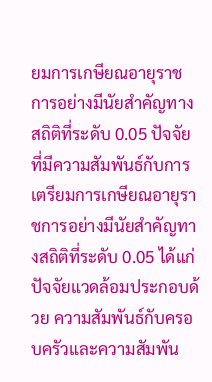ยมการเกษียณอายุราชการอย่างมีนัยสำคัญทางสถิติที่ระดับ 0.05 ปัจจัยที่มีความสัมพันธ์กับการเตรียมการเกษียณอายุราชการอย่างมีนัยสำคัญทางสถิติที่ระดับ 0.05 ได้แก่ ปัจจัยแวดล้อมประกอบด้วย ความสัมพันธ์กับครอบครัวและความสัมพัน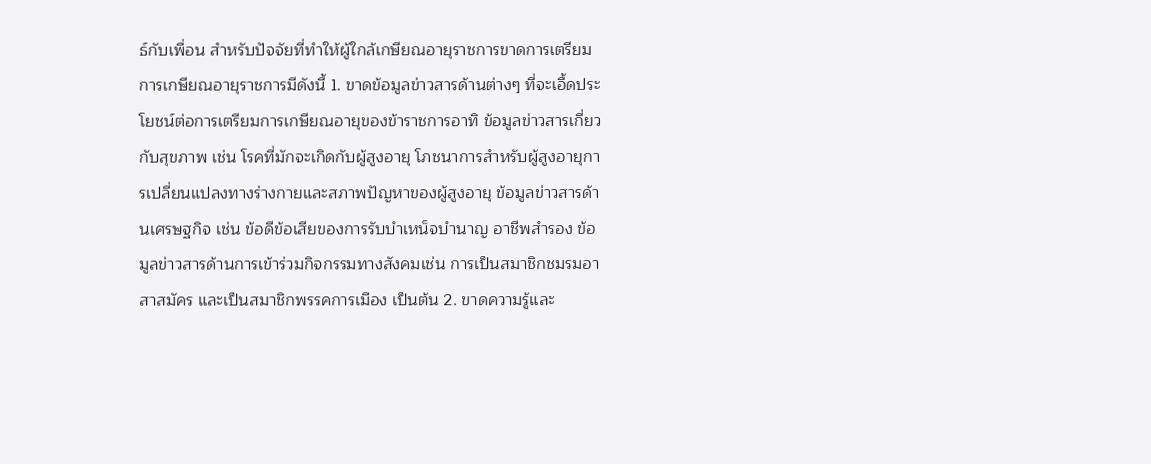ธ์กับเพื่อน สำหรับปัจจัยที่ทำให้ผู้ใกล้เกษียณอายุราชการขาดการเตรียมการเกษียณอายุราชการมีดังนี้ 1. ขาดข้อมูลข่าวสารด้านต่างๆ ที่จะเอื้ดประโยชน์ต่อการเตรียมการเกษียณอายุของข้าราชการอาทิ ข้อมูลข่าวสารเกี่ยวกับสุขภาพ เช่น โรคที่มักจะเกิดกับผู้สูงอายุ โภชนาการสำหรับผู้สูงอายุการเปลี่ยนแปลงทางร่างกายและสภาพปัญหาของผู้สูงอายุ ข้อมูลข่าวสารด้านเศรษฐกิจ เช่น ข้อดีข้อเสียของการรับบำเหน็จบำนาญ อาชีพสำรอง ข้อมูลข่าวสารด้านการเข้าร่วมกิจกรรมทางสังคมเช่น การเป็นสมาชิกชมรมอาสาสมัคร และเป็นสมาชิกพรรคการเมือง เป็นต้น 2. ขาดความรู้และ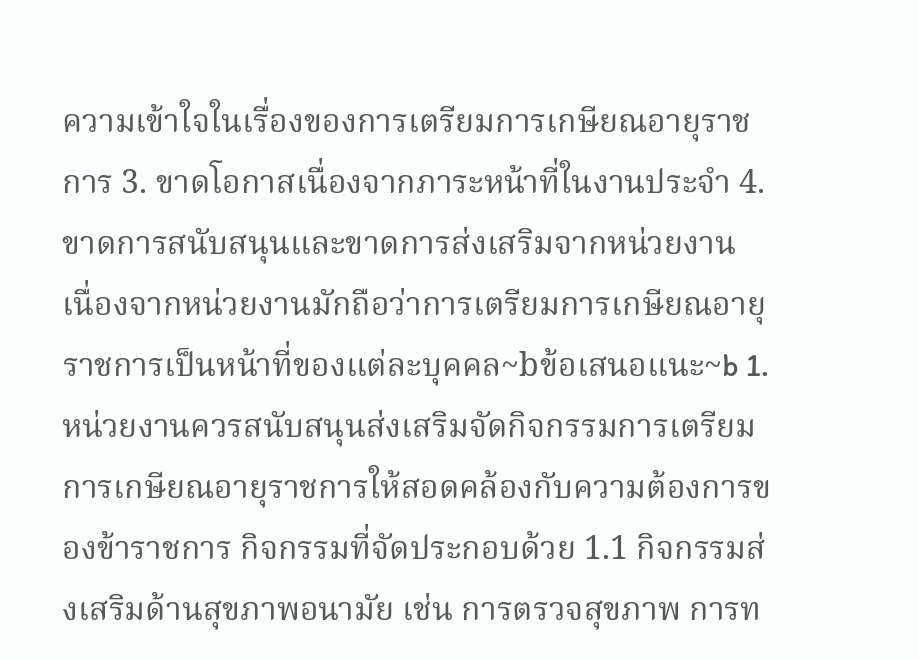ความเข้าใจในเรื่องของการเตรียมการเกษียณอายุราชการ 3. ขาดโอกาสเนื่องจากภาระหน้าที่ในงานประจำ 4. ขาดการสนับสนุนและขาดการส่งเสริมจากหน่วยงาน เนื่องจากหน่วยงานมักถือว่าการเตรียมการเกษียณอายุราชการเป็นหน้าที่ของแต่ละบุคคล~bข้อเสนอแนะ~b 1. หน่วยงานควรสนับสนุนส่งเสริมจัดกิจกรรมการเตรียมการเกษียณอายุราชการให้สอดคล้องกับความต้องการของข้าราชการ กิจกรรมที่จัดประกอบด้วย 1.1 กิจกรรมส่งเสริมด้านสุขภาพอนามัย เช่น การตรวจสุขภาพ การท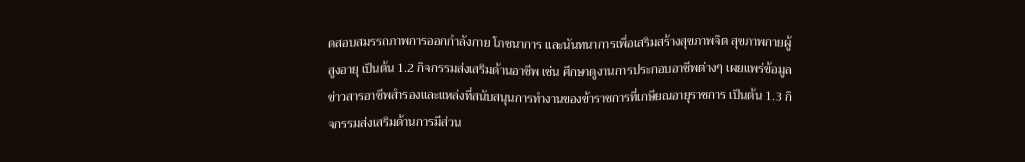ดสอบสมรรถภาพการออกกำลังกาย โภชนาการ และนันทนาการเพื่อเสริมสร้างสุขภาพจิต สุขภาพกายผู้สูงอายุ เป็นต้น 1.2 กิจกรรมส่งเสริมด้านอาชีพ เช่น ศึกษาดูงานการประกอบอาชีพต่างๆ เผยแพร่ข้อมูลข่าวสารอาชีพสำรองและแหล่งที่สนับสนุนการทำงานของข้าราชการที่เกษียณอายุราชการ เป็นต้น 1.3 กิจกรรมส่งเสริมด้านการมีส่วน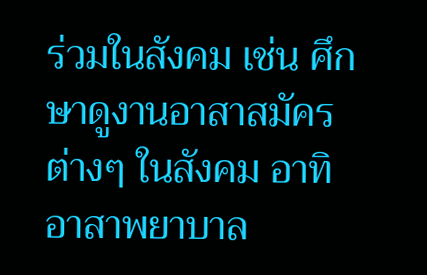ร่วมในสังคม เช่น ศึกษาดูงานอาสาสมัครต่างๆ ในสังคม อาทิ อาสาพยาบาล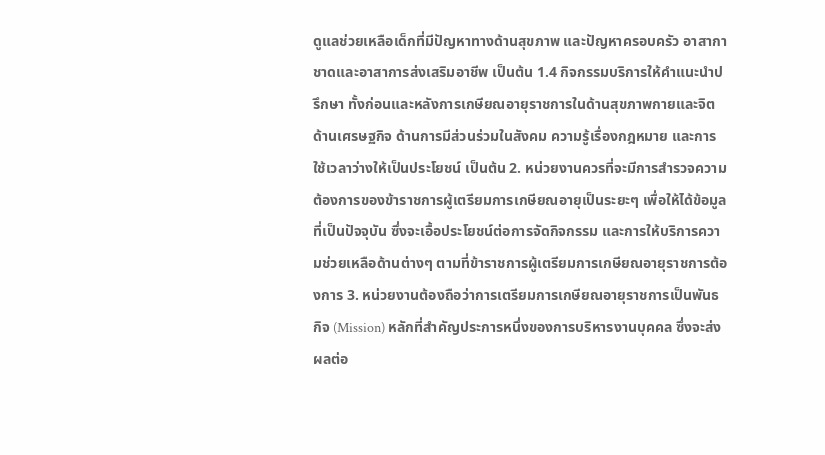ดูแลช่วยเหลือเด็กที่มีปัญหาทางด้านสุขภาพ และปัญหาครอบครัว อาสากาชาดและอาสาการส่งเสริมอาชีพ เป็นต้น 1.4 กิจกรรมบริการให้คำแนะนำปรึกษา ทั้งก่อนและหลังการเกษียณอายุราชการในด้านสุขภาพกายและจิต ด้านเศรษฐกิจ ด้านการมีส่วนร่วมในสังคม ความรู้เรื่องกฎหมาย และการใช้เวลาว่างให้เป็นประโยชน์ เป็นต้น 2. หน่วยงานควรที่จะมีการสำรวจความต้องการของข้าราชการผู้เตรียมการเกษียณอายุเป็นระยะๆ เพื่อให้ได้ข้อมูลที่เป็นปัจจุบัน ซึ่งจะเอื้อประโยชน์ต่อการจัดกิจกรรม และการให้บริการความช่วยเหลือด้านต่างๆ ตามที่ข้าราชการผู้เตรียมการเกษียณอายุราชการต้องการ 3. หน่วยงานต้องถือว่าการเตรียมการเกษียณอายุราชการเป็นพันธกิจ (Mission) หลักที่สำคัญประการหนึ่งของการบริหารงานบุคคล ซึ่งจะส่งผลต่อ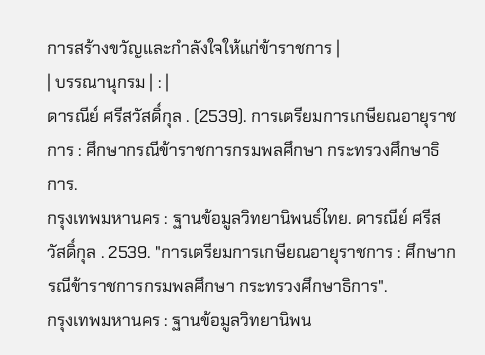การสร้างขวัญและกำลังใจให้แก่ข้าราชการ |
| บรรณานุกรม | : |
ดารณีย์ ศรีสวัสดิ์กุล . (2539). การเตรียมการเกษียณอายุราชการ : ศึกษากรณีข้าราชการกรมพลศึกษา กระทรวงศึกษาธิการ.
กรุงเทพมหานคร : ฐานข้อมูลวิทยานิพนธ์ไทย. ดารณีย์ ศรีสวัสดิ์กุล . 2539. "การเตรียมการเกษียณอายุราชการ : ศึกษากรณีข้าราชการกรมพลศึกษา กระทรวงศึกษาธิการ".
กรุงเทพมหานคร : ฐานข้อมูลวิทยานิพน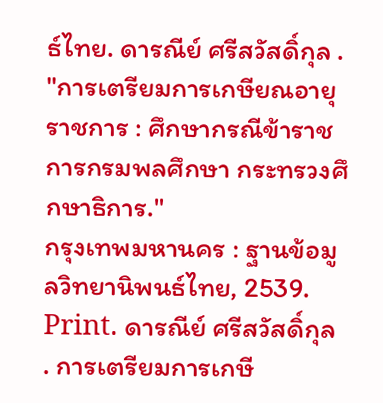ธ์ไทย. ดารณีย์ ศรีสวัสดิ์กุล . "การเตรียมการเกษียณอายุราชการ : ศึกษากรณีข้าราชการกรมพลศึกษา กระทรวงศึกษาธิการ."
กรุงเทพมหานคร : ฐานข้อมูลวิทยานิพนธ์ไทย, 2539. Print. ดารณีย์ ศรีสวัสดิ์กุล . การเตรียมการเกษี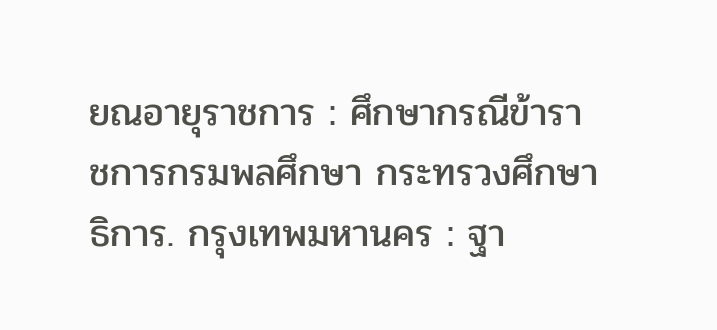ยณอายุราชการ : ศึกษากรณีข้าราชการกรมพลศึกษา กระทรวงศึกษาธิการ. กรุงเทพมหานคร : ฐา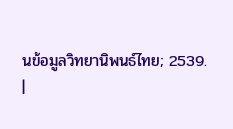นข้อมูลวิทยานิพนธ์ไทย; 2539.
|